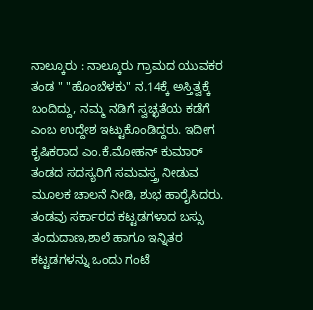ನಾಲ್ಕೂರು : ನಾಲ್ಕೂರು ಗ್ರಾಮದ ಯುವಕರ ತಂಡ " "ಹೊಂಬೆಳಕು" ನ.14ಕ್ಕೆ ಅಸ್ತಿತ್ವಕ್ಕೆ ಬಂದಿದ್ದು, ನಮ್ಮ ನಡಿಗೆ ಸ್ವಚ್ಛತೆಯ ಕಡೆಗೆ ಎಂಬ ಉದ್ದೇಶ ಇಟ್ಟುಕೊಂಡಿದ್ದರು. ಇದೀಗ ಕೃಷಿಕರಾದ ಎಂ.ಕೆ.ಮೋಹನ್ ಕುಮಾರ್ ತಂಡದ ಸದಸ್ಯರಿಗೆ ಸಮವಸ್ತ್ರ ನೀಡುವ ಮೂಲಕ ಚಾಲನೆ ನೀಡಿ, ಶುಭ ಹಾರೈಸಿದರು.
ತಂಡವು ಸರ್ಕಾರದ ಕಟ್ಟಡಗಳಾದ ಬಸ್ಸು ತಂದುದಾಣ,ಶಾಲೆ ಹಾಗೂ ಇನ್ನಿತರ ಕಟ್ಟಡಗಳನ್ನು ಒಂದು ಗಂಟೆ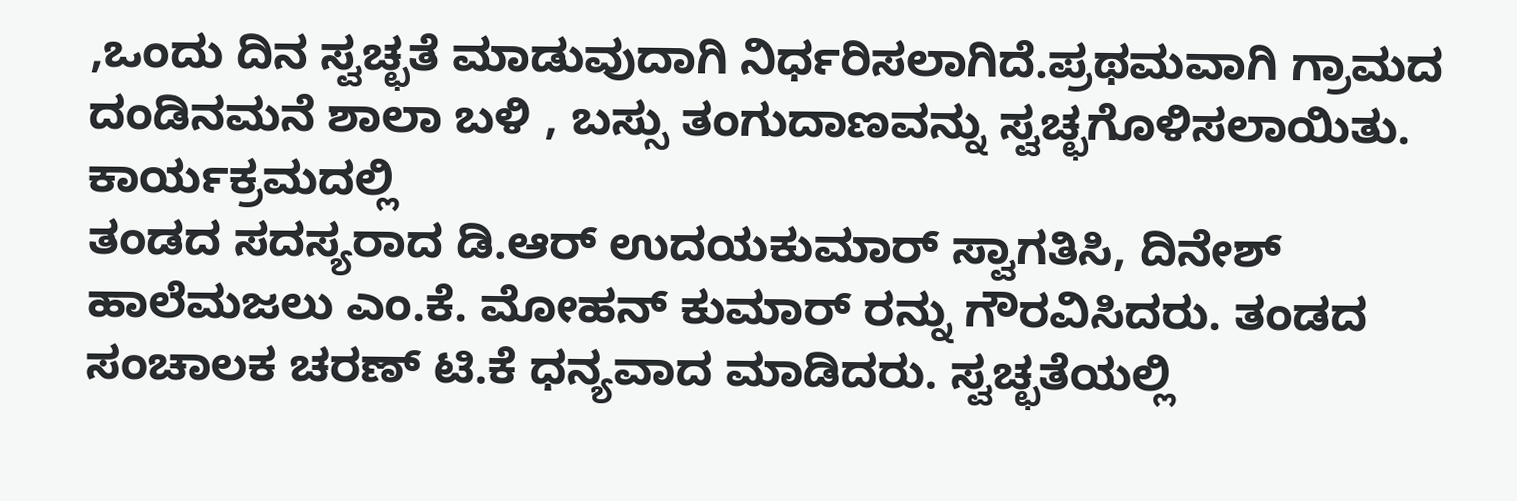,ಒಂದು ದಿನ ಸ್ವಚ್ಛತೆ ಮಾಡುವುದಾಗಿ ನಿರ್ಧರಿಸಲಾಗಿದೆ.ಪ್ರಥಮವಾಗಿ ಗ್ರಾಮದ ದಂಡಿನಮನೆ ಶಾಲಾ ಬಳಿ , ಬಸ್ಸು ತಂಗುದಾಣವನ್ನು ಸ್ವಚ್ಛಗೊಳಿಸಲಾಯಿತು.
ಕಾರ್ಯಕ್ರಮದಲ್ಲಿ
ತಂಡದ ಸದಸ್ಯರಾದ ಡಿ.ಆರ್ ಉದಯಕುಮಾರ್ ಸ್ವಾಗತಿಸಿ, ದಿನೇಶ್ ಹಾಲೆಮಜಲು ಎಂ.ಕೆ. ಮೋಹನ್ ಕುಮಾರ್ ರನ್ನು ಗೌರವಿಸಿದರು. ತಂಡದ ಸಂಚಾಲಕ ಚರಣ್ ಟಿ.ಕೆ ಧನ್ಯವಾದ ಮಾಡಿದರು. ಸ್ವಚ್ಛತೆಯಲ್ಲಿ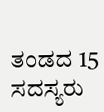ತಂಡದ 15 ಸದಸ್ಯರು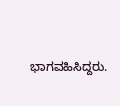ಭಾಗವಹಿಸಿದ್ದರು.